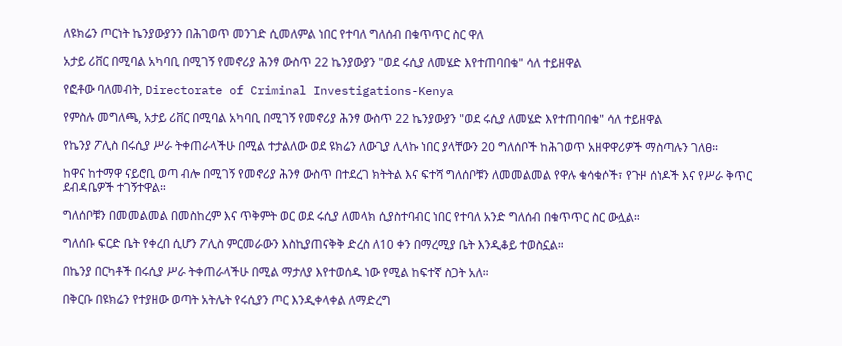ለዩክሬን ጦርነት ኬንያውያንን በሕገወጥ መንገድ ሲመለምል ነበር የተባለ ግለሰብ በቁጥጥር ስር ዋለ

አታይ ሪቨር በሚባል አካባቢ በሚገኝ የመኖሪያ ሕንፃ ውስጥ 22 ኬንያውያን "ወደ ሩሲያ ለመሄድ እየተጠባበቁ" ሳለ ተይዘዋል

የፎቶው ባለመብት, Directorate of Criminal Investigations-Kenya

የምስሉ መግለጫ, አታይ ሪቨር በሚባል አካባቢ በሚገኝ የመኖሪያ ሕንፃ ውስጥ 22 ኬንያውያን "ወደ ሩሲያ ለመሄድ እየተጠባበቁ" ሳለ ተይዘዋል

የኬንያ ፖሊስ በሩሲያ ሥራ ትቀጠራላችሁ በሚል ተታልለው ወደ ዩክሬን ለውጊያ ሊላኩ ነበር ያላቸውን 20 ግለሰቦች ከሕገወጥ አዘዋዋሪዎች ማስጣሉን ገለፀ።

ከዋና ከተማዋ ናይሮቢ ወጣ ብሎ በሚገኝ የመኖሪያ ሕንፃ ውስጥ በተደረገ ክትትል እና ፍተሻ ግለሰቦቹን ለመመልመል የዋሉ ቁሳቁሶች፣ የጉዞ ሰነዶች እና የሥራ ቅጥር ደብዳቤዎች ተገኝተዋል።

ግለሰቦቹን በመመልመል በመስከረም እና ጥቅምት ወር ወደ ሩሲያ ለመላክ ሲያስተባብር ነበር የተባለ አንድ ግለሰብ በቁጥጥር ስር ውሏል።

ግለሰቡ ፍርድ ቤት የቀረበ ሲሆን ፖሊስ ምርመራውን እስኪያጠናቅቅ ድረስ ለ10 ቀን በማረሚያ ቤት እንዲቆይ ተወስኗል።

በኬንያ በርካቶች በሩሲያ ሥራ ትቀጠራላችሁ በሚል ማታለያ እየተወሰዱ ነው የሚል ከፍተኛ ስጋት አለ።

በቅርቡ በዩክሬን የተያዘው ወጣት አትሌት የሩሲያን ጦር እንዲቀላቀል ለማድረግ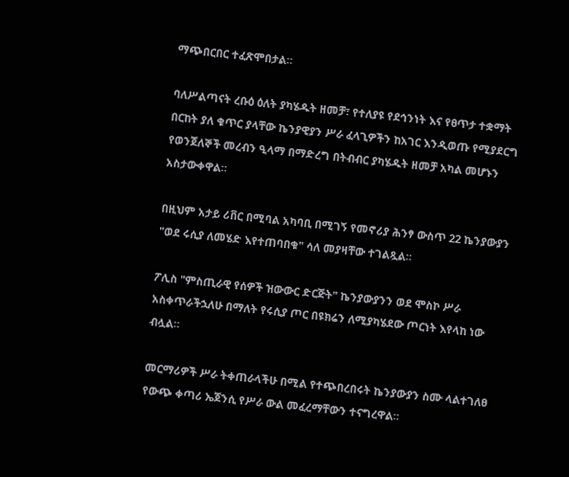ማጭበርበር ተፈጽሞበታል።

ባለሥልጣናት ረቡዕ ዕለት ያካሄዱት ዘመቻ፣ የተለያዩ የደኅንነት እና የፀጥታ ተቋማት በርከት ያለ ቁጥር ያላቸው ኬንያዊያን ሥራ ፈላጊዎችን ከአገር እንዲወጡ የሚያደርግ የወንጀለኞች መረብን ዒላማ በማድረግ በትብብር ያካሄዱት ዘመቻ አካል መሆኑን አስታውቀዋል።

በዚህም አታይ ሪቨር በሚባል አካባቢ በሚገኝ የመኖሪያ ሕንፃ ውስጥ 22 ኬንያውያን "ወደ ሩሲያ ለመሄድ እየተጠባበቁ" ሳለ መያዛቸው ተገልጿል።

ፖሊስ "ምስጢራዊ የሰዎች ዝውውር ድርጅት" ኬንያውያንን ወደ ሞስኮ ሥራ አስቀጥራችኋለሁ በማለት የሩሲያ ጦር በዩክሬን ለሚያካሄደው ጦርነት እየላከ ነው ብሏል።

መርማሪዎች ሥራ ትቀጠራላችሁ በሚል የተጭበረበሩት ኬንያውያን ስሙ ላልተገለፀ የውጭ ቀጣሪ ኤጀንሲ የሥራ ውል መፈረማቸውን ተናግረዋል።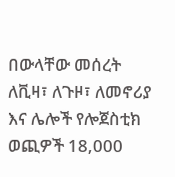በውላቸው መሰረት ለቪዛ፣ ለጉዞ፣ ለመኖሪያ እና ሌሎች የሎጀስቲክ ወጪዎች 18,000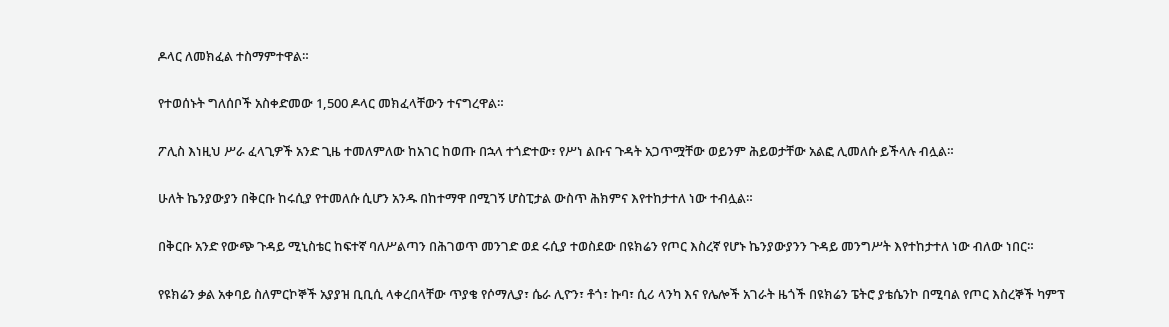ዶላር ለመክፈል ተስማምተዋል።

የተወሰኑት ግለሰቦች አስቀድመው 1,500 ዶላር መክፈላቸውን ተናግረዋል።

ፖሊስ እነዚህ ሥራ ፈላጊዎች አንድ ጊዜ ተመለምለው ከአገር ከወጡ በኋላ ተጎድተው፣ የሥነ ልቡና ጉዳት አጋጥሟቸው ወይንም ሕይወታቸው አልፎ ሊመለሱ ይችላሉ ብሏል።

ሁለት ኬንያውያን በቅርቡ ከሩሲያ የተመለሱ ሲሆን አንዱ በከተማዋ በሚገኝ ሆስፒታል ውስጥ ሕክምና እየተከታተለ ነው ተብሏል።

በቅርቡ አንድ የውጭ ጉዳይ ሚኒስቴር ከፍተኛ ባለሥልጣን በሕገወጥ መንገድ ወደ ሩሲያ ተወስደው በዩክሬን የጦር እስረኛ የሆኑ ኬንያውያንን ጉዳይ መንግሥት እየተከታተለ ነው ብለው ነበር።

የዩክሬን ቃል አቀባይ ስለምርኮኞች አያያዝ ቢቢሲ ላቀረበላቸው ጥያቄ የሶማሊያ፣ ሴራ ሊዮን፣ ቶጎ፣ ኩባ፣ ሲሪ ላንካ እና የሌሎች አገራት ዜጎች በዩክሬን ፔትሮ ያቴሴንኮ በሚባል የጦር እስረኞች ካምፕ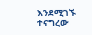እንደሚገኙ ተናግረው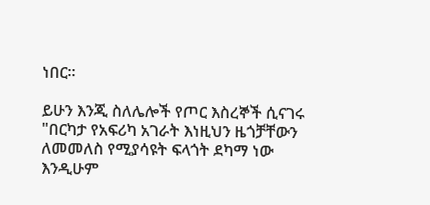ነበር።

ይሁን እንጂ ስለሌሎች የጦር እስረኞች ሲናገሩ "በርካታ የአፍሪካ አገራት እነዚህን ዜጎቻቸውን ለመመለስ የሚያሳዩት ፍላጎት ደካማ ነው እንዲሁም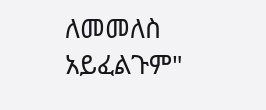ለመመለስ አይፈልጉም"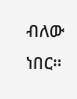ብለው ነበር።